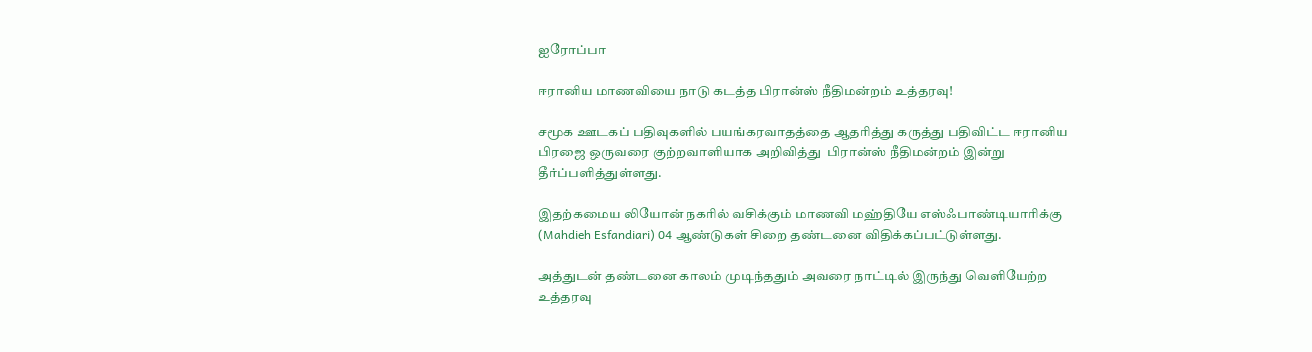ஐரோப்பா

ஈரானிய மாணவியை நாடு கடத்த பிரான்ஸ் நீதிமன்றம் உத்தரவு!

சமூக ஊடகப் பதிவுகளில் பயங்கரவாதத்தை ஆதரித்து கருத்து பதிவிட்ட ஈரானிய பிரஜை ஒருவரை குற்றவாளியாக அறிவித்து  பிரான்ஸ் நீதிமன்றம் இன்று தீர்ப்பளித்துள்ளது.

இதற்கமைய லியோன் நகரில் வசிக்கும் மாணவி மஹ்தியே எஸ்ஃபாண்டியாரிக்கு (Mahdieh Esfandiari) 04 ஆண்டுகள் சிறை தண்டனை விதிக்கப்பட்டுள்ளது.

அத்துடன் தண்டனை காலம் முடிந்ததும் அவரை நாட்டில் இருந்து வெளியேற்ற உத்தரவு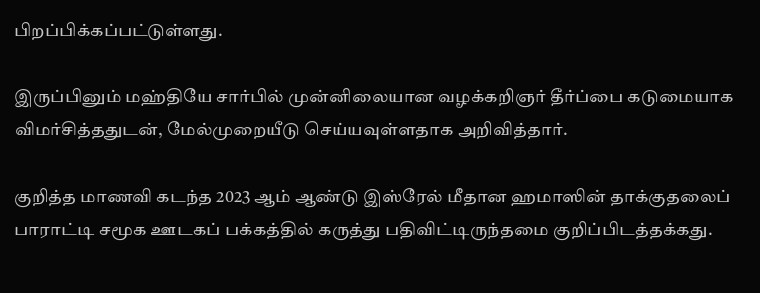பிறப்பிக்கப்பட்டுள்ளது.

இருப்பினும் மஹ்தியே சார்பில் முன்னிலையான வழக்கறிஞர் தீர்ப்பை கடுமையாக விமர்சித்ததுடன், மேல்முறையீடு செய்யவுள்ளதாக அறிவித்தார்.

குறித்த மாணவி கடந்த 2023 ஆம் ஆண்டு இஸ்ரேல் மீதான ஹமாஸின் தாக்குதலைப் பாராட்டி சமூக ஊடகப் பக்கத்தில் கருத்து பதிவிட்டிருந்தமை குறிப்பிடத்தக்கது.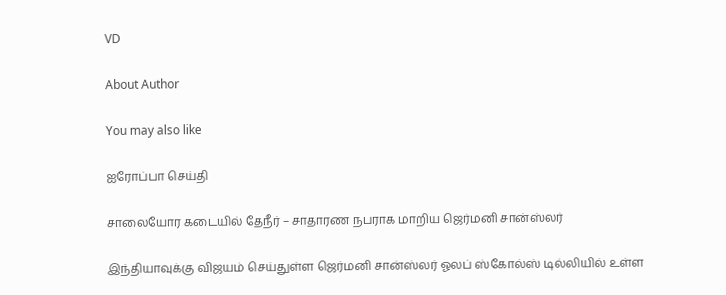VD

About Author

You may also like

ஐரோப்பா செய்தி

சாலையோர கடையில் தேநீர் – சாதாரண நபராக மாறிய ஜெர்மனி சான்ஸ்லர்

இந்தியாவுக்கு விஜயம் செய்துள்ள ஜெர்மனி சான்ஸ்லர் ஓலப் ஸ்கோல்ஸ் டில்லியில் உள்ள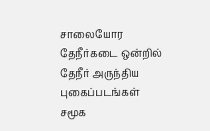சாலையோர தேநீர்கடை ஒன்றில் தேநீர் அருந்திய புகைப்படங்கள் சமூக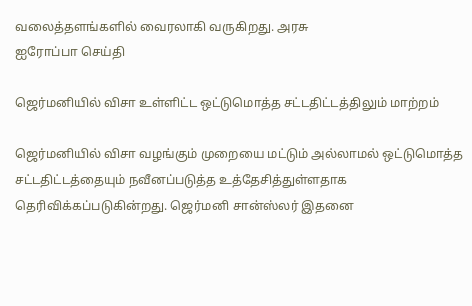வலைத்தளங்களில் வைரலாகி வருகிறது. அரசு
ஐரோப்பா செய்தி

ஜெர்மனியில் விசா உள்ளிட்ட ஒட்டுமொத்த சட்டதிட்டத்திலும் மாற்றம்

ஜெர்மனியில் விசா வழங்கும் முறையை மட்டும் அல்லாமல் ஒட்டுமொத்த சட்டதிட்டத்தையும் நவீனப்படுத்த உத்தேசித்துள்ளதாக தெரிவிக்கப்படுகின்றது. ஜெர்மனி சான்ஸ்லர் இதனை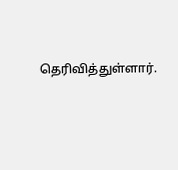தெரிவித்துள்ளார்.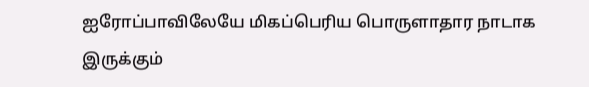ஐரோப்பாவிலேயே மிகப்பெரிய பொருளாதார நாடாக இருக்கும்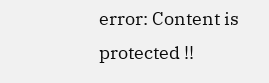error: Content is protected !!